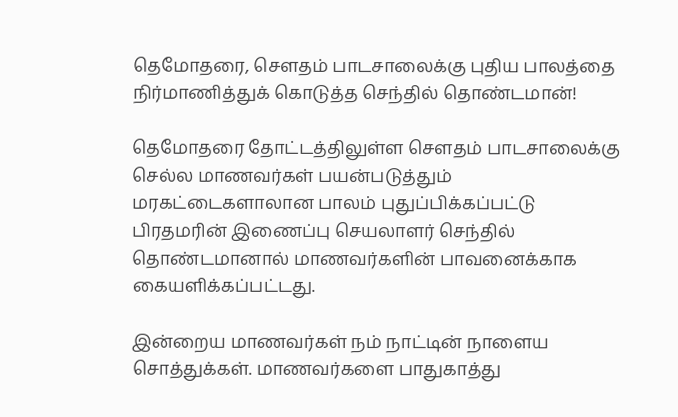தெமோதரை, செளதம் பாடசாலைக்கு புதிய பாலத்தை நிர்மாணித்துக் கொடுத்த செந்தில் தொண்டமான்!

தெமோதரை தோட்டத்திலுள்ள செளதம் பாடசாலைக்கு செல்ல மாணவர்கள் பயன்படுத்தும் மரகட்டைகளாலான பாலம் புதுப்பிக்கப்பட்டு பிரதமரின் இணைப்பு செயலாளர் செந்தில் தொண்டமானால் மாணவர்களின் பாவனைக்காக கையளிக்கப்பட்டது.

இன்றைய மாணவர்கள் நம் நாட்டின் நாளைய சொத்துக்கள். மாணவர்களை பாதுகாத்து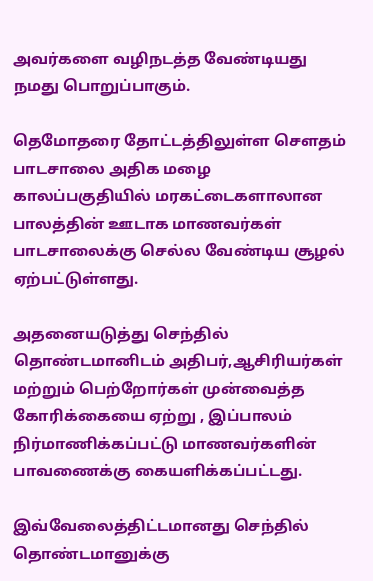அவர்களை வழிநடத்த வேண்டியது நமது பொறுப்பாகும்.

தெமோதரை தோட்டத்திலுள்ள செளதம் பாடசாலை அதிக மழை காலப்பகுதியில் மரகட்டைகளாலான பாலத்தின் ஊடாக மாணவர்கள் பாடசாலைக்கு செல்ல வேண்டிய சூழல் ஏற்பட்டுள்ளது.

அதனையடுத்து செந்தில் தொண்டமானிடம் அதிபர்,ஆசிரியர்கள் மற்றும் பெற்றோர்கள் முன்வைத்த கோரிக்கையை ஏற்று , இப்பாலம் நிர்மாணிக்கப்பட்டு மாணவர்களின் பாவணைக்கு கையளிக்கப்பட்டது.

இவ்வேலைத்திட்டமானது செந்தில் தொண்டமானுக்கு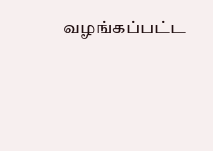வழங்கப்பட்ட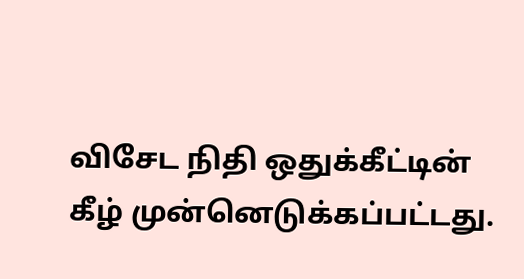விசேட நிதி ஒதுக்கீட்டின் கீழ் முன்னெடுக்கப்பட்டது.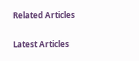Related Articles

Latest Articles